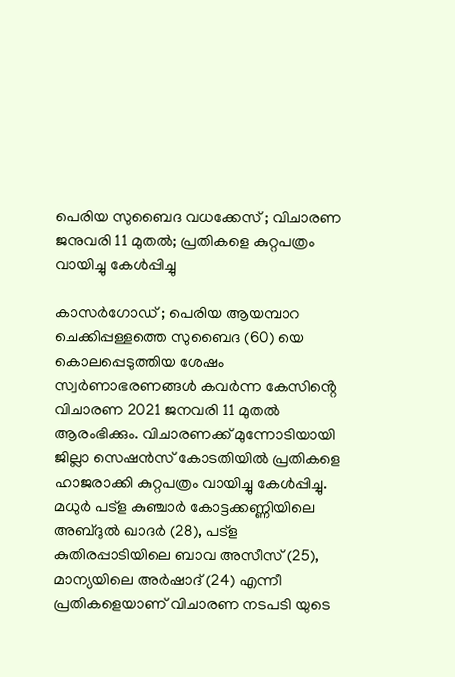പെരിയ സുബൈദ വധക്കേസ് ; വിചാരണ ജനുവരി 11 മുതൽ; പ്രതികളെ കുറ്റപത്രം വായിച്ചു കേൾപ്പിച്ചു

കാസർഗോഡ് ; പെരിയ ആയമ്പാറ ചെക്കിപ്പള്ളത്തെ സുബൈദ (60) യെ കൊലപ്പെടുത്തിയ ശേഷം സ്വർണാഭരണങ്ങൾ കവർന്ന കേസിൻ്റെ വിചാരണ 2021 ജനവരി 11 മുതൽ ആരംഭിക്കും. വിചാരണക്ക് മുന്നോടിയായി ജില്ലാ സെഷൻസ് കോടതിയിൽ പ്രതികളെ ഹാജരാക്കി കുറ്റപത്രം വായിച്ചു കേൾപ്പിച്ചു.
മധുർ പട്ള കുഞ്ചാർ കോട്ടക്കണ്ണിയിലെ അബ്ദുൽ ഖാദർ (28), പട്ള കുതിരപ്പാടിയിലെ ബാവ അസീസ് (25), മാന്യയിലെ അർഷാദ് (24) എന്നീ പ്രതികളെയാണ് വിചാരണ നടപടി യുടെ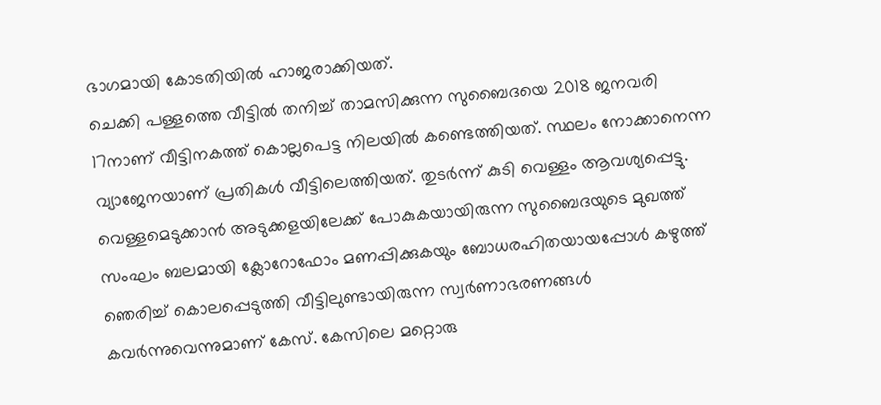ഭാഗമായി കോടതിയിൽ ഹാജരാക്കിയത്.
ചെക്കി പള്ളത്തെ വീട്ടിൽ തനിച്ച് താമസിക്കുന്ന സുബൈദയെ 2018 ജനവരി 17നാണ് വീട്ടിനകത്ത് കൊല്ലപെട്ട നിലയിൽ കണ്ടെത്തിയത്. സ്ഥലം നോക്കാനെന്ന വ്യാജേനയാണ് പ്രതികൾ വീട്ടിലെത്തിയത്. തുടർന്ന് കുടി വെള്ളം ആവശ്യപ്പെട്ടു. വെള്ളമെടുക്കാൻ അടുക്കളയിലേക്ക് പോകുകയായിരുന്ന സുബൈദയുടെ മുഖത്ത് സംഘം ബലമായി ക്ലോറോഫോം മണപ്പിക്കുകയും ബോധരഹിതയായപ്പോൾ കഴുത്ത് ഞെരിച്ച് കൊലപ്പെടുത്തി വീട്ടിലുണ്ടായിരുന്ന സ്വർണാഭരണങ്ങൾ കവർന്നുവെന്നുമാണ് കേസ്. കേസിലെ മറ്റൊരു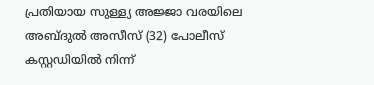പ്രതിയായ സുള്ള്യ അജ്ജാ വരയിലെ അബ്ദുൽ അസീസ് (32) പോലീസ് കസ്റ്റഡിയിൽ നിന്ന്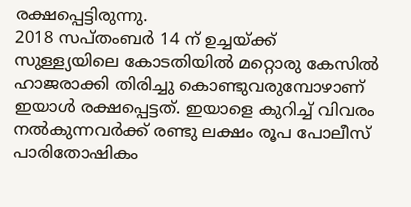രക്ഷപ്പെട്ടിരുന്നു.
2018 സപ്തംബർ 14 ന് ഉച്ചയ്ക്ക് സുള്ള്യയിലെ കോടതിയിൽ മറ്റൊരു കേസിൽ ഹാജരാക്കി തിരിച്ചു കൊണ്ടുവരുമ്പോഴാണ് ഇയാൾ രക്ഷപ്പെട്ടത്. ഇയാളെ കുറിച്ച് വിവരം നൽകുന്നവർക്ക് രണ്ടു ലക്ഷം രൂപ പോലീസ് പാരിതോഷികം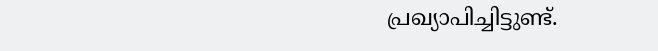പ്രഖ്യാപിച്ചിട്ടുണ്ട്.